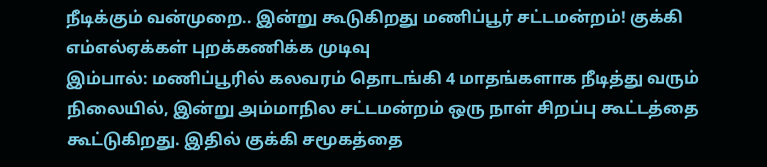நீடிக்கும் வன்முறை.. இன்று கூடுகிறது மணிப்பூர் சட்டமன்றம்! குக்கி எம்எல்ஏக்கள் புறக்கணிக்க முடிவு
இம்பால்: மணிப்பூரில் கலவரம் தொடங்கி 4 மாதங்களாக நீடித்து வரும் நிலையில், இன்று அம்மாநில சட்டமன்றம் ஒரு நாள் சிறப்பு கூட்டத்தை கூட்டுகிறது. இதில் குக்கி சமூகத்தை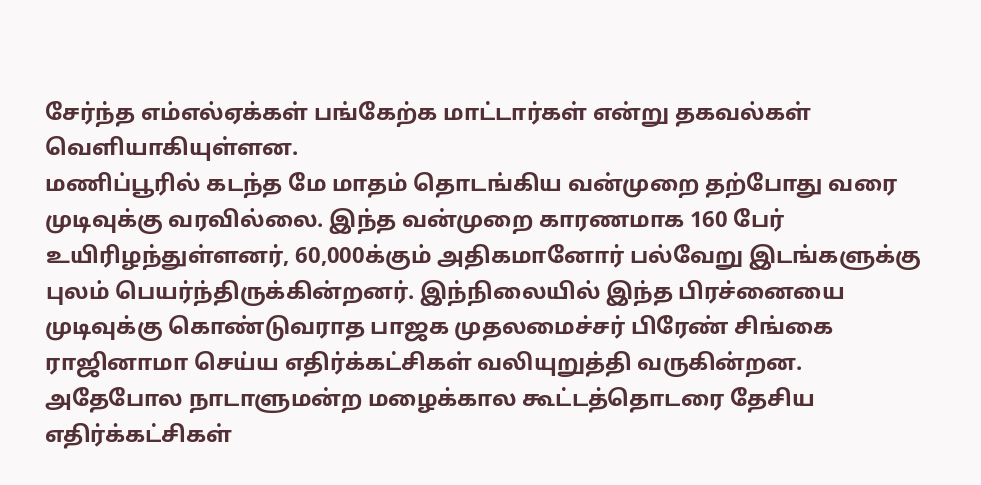சேர்ந்த எம்எல்ஏக்கள் பங்கேற்க மாட்டார்கள் என்று தகவல்கள் வெளியாகியுள்ளன.
மணிப்பூரில் கடந்த மே மாதம் தொடங்கிய வன்முறை தற்போது வரை முடிவுக்கு வரவில்லை. இந்த வன்முறை காரணமாக 160 பேர் உயிரிழந்துள்ளனர், 60,000க்கும் அதிகமானோர் பல்வேறு இடங்களுக்கு புலம் பெயர்ந்திருக்கின்றனர். இந்நிலையில் இந்த பிரச்னையை முடிவுக்கு கொண்டுவராத பாஜக முதலமைச்சர் பிரேண் சிங்கை ராஜினாமா செய்ய எதிர்க்கட்சிகள் வலியுறுத்தி வருகின்றன. அதேபோல நாடாளுமன்ற மழைக்கால கூட்டத்தொடரை தேசிய எதிர்க்கட்சிகள்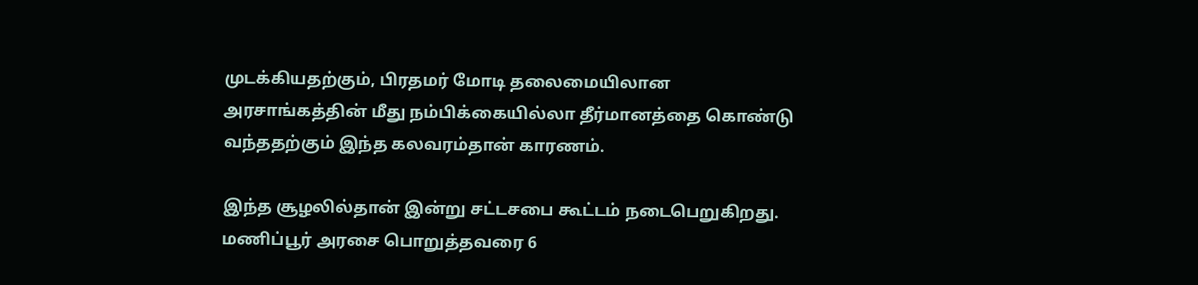முடக்கியதற்கும், பிரதமர் மோடி தலைமையிலான அரசாங்கத்தின் மீது நம்பிக்கையில்லா தீர்மானத்தை கொண்டு வந்ததற்கும் இந்த கலவரம்தான் காரணம்.

இந்த சூழலில்தான் இன்று சட்டசபை கூட்டம் நடைபெறுகிறது. மணிப்பூர் அரசை பொறுத்தவரை 6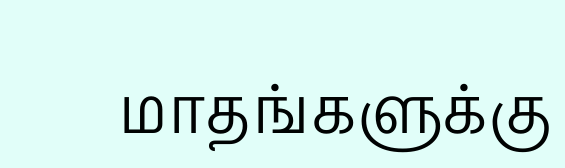மாதங்களுக்கு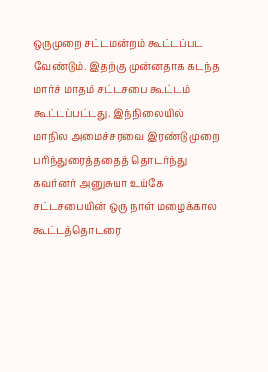ஒருமுறை சட்டமன்றம் கூட்டப்பட வேண்டும். இதற்கு முன்னதாக கடந்த மார்ச் மாதம் சட்டசபை கூட்டம் கூட்டப்பட்டது. இந்நிலையில் மாநில அமைச்சரவை இரண்டு முறை பரிந்துரைத்ததைத் தொடர்ந்து கவர்னர் அனுசுயா உய்கே சட்டசபையின் ஒரு நாள் மழைக்கால கூட்டத்தொடரை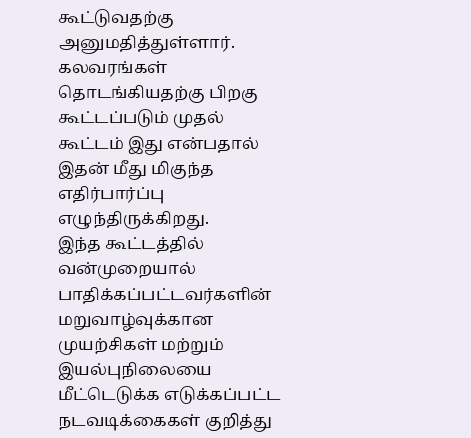கூட்டுவதற்கு அனுமதித்துள்ளார். கலவரங்கள் தொடங்கியதற்கு பிறகு கூட்டப்படும் முதல் கூட்டம் இது என்பதால் இதன் மீது மிகுந்த எதிர்பார்ப்பு எழுந்திருக்கிறது.
இந்த கூட்டத்தில் வன்முறையால் பாதிக்கப்பட்டவர்களின் மறுவாழ்வுக்கான முயற்சிகள் மற்றும் இயல்புநிலையை மீட்டெடுக்க எடுக்கப்பட்ட நடவடிக்கைகள் குறித்து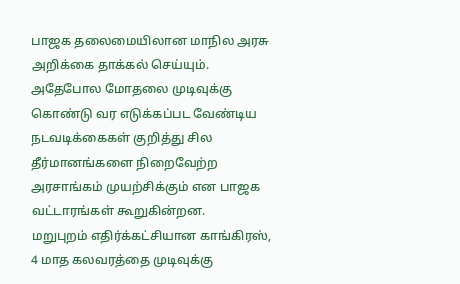பாஜக தலைமையிலான மாநில அரசு அறிக்கை தாக்கல் செய்யும். அதேபோல மோதலை முடிவுக்கு கொண்டு வர எடுக்கப்பட வேண்டிய நடவடிக்கைகள் குறித்து சில தீர்மானங்களை நிறைவேற்ற அரசாங்கம் முயற்சிக்கும் என பாஜக வட்டாரங்கள் கூறுகின்றன.
மறுபுறம் எதிர்க்கட்சியான காங்கிரஸ், 4 மாத கலவரத்தை முடிவுக்கு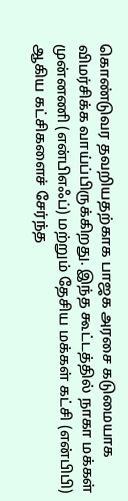கொண்டுவர தவறியதற்காக பாஜக அரசை கடுமையாக விமர்சிக்க வாய்ப்பிருக்கிறது. இந்த கூட்டத்தில் நாகா மக்கள் முன்னணி (என்பிஎஃப்) மற்றும் தேசிய மக்கள் கட்சி (என்பிபி) ஆகிய கட்சிகளைச் சேர்ந்த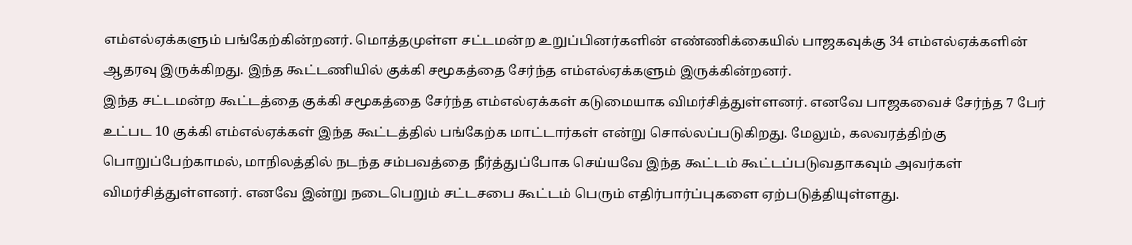எம்எல்ஏக்களும் பங்கேற்கின்றனர். மொத்தமுள்ள சட்டமன்ற உறுப்பினர்களின் எண்ணிக்கையில் பாஜகவுக்கு 34 எம்எல்ஏக்களின் ஆதரவு இருக்கிறது. இந்த கூட்டணியில் குக்கி சமூகத்தை சேர்ந்த எம்எல்ஏக்களும் இருக்கின்றனர்.
இந்த சட்டமன்ற கூட்டத்தை குக்கி சமூகத்தை சேர்ந்த எம்எல்ஏக்கள் கடுமையாக விமர்சித்துள்ளனர். எனவே பாஜகவைச் சேர்ந்த 7 பேர் உட்பட 10 குக்கி எம்எல்ஏக்கள் இந்த கூட்டத்தில் பங்கேற்க மாட்டார்கள் என்று சொல்லப்படுகிறது. மேலும், கலவரத்திற்கு பொறுப்பேற்காமல், மாநிலத்தில் நடந்த சம்பவத்தை நீர்த்துப்போக செய்யவே இந்த கூட்டம் கூட்டப்படுவதாகவும் அவர்கள் விமர்சித்துள்ளனர். எனவே இன்று நடைபெறும் சட்டசபை கூட்டம் பெரும் எதிர்பார்ப்புகளை ஏற்படுத்தியுள்ளது.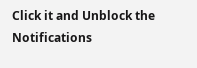Click it and Unblock the Notifications